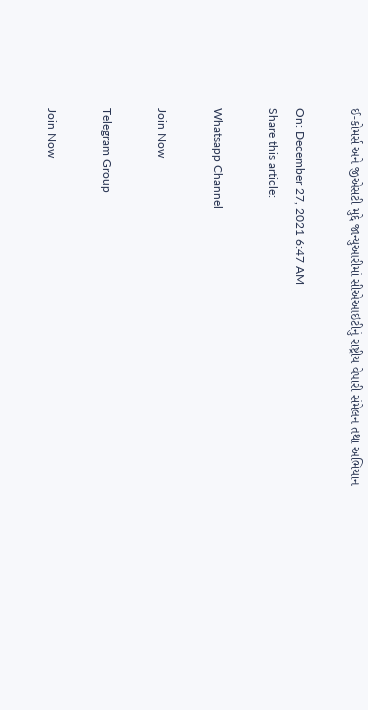ઈ-કોમર્સ અને જીએસટી મુદ્દે જાન્યુઆરીમાં સીએઆઇટીનું રાષ્ટ્રીય વેપારી સંમેલન તથા અભિયાન

On: December 27, 2021 6:47 AM
Share this article:

Whatsapp Channel

Join Now

Telegram Group

Join Now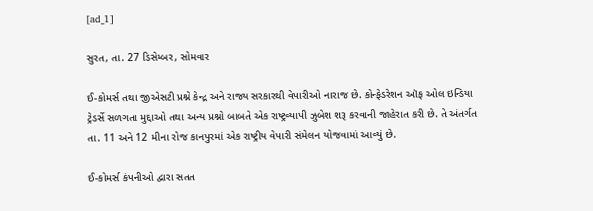[ad_1]

સુરત, તા. 27 ડિસેમ્બર, સોમવાર

ઈ-કોમર્સ તથા જીએસટી પ્રશ્ને કેન્દ્ર અને રાજ્ય સરકારથી વેપારીઓ નારાજ છે. કોન્ફેડરેશન ઑફ ઓલ ઇન્ડિયા ટ્રેડર્સે સળગતા મુદ્દાઓ તથા અન્ય પ્રશ્નો બાબતે એક રાષ્ટ્રવ્યાપી ઝુબેશ શરૂ કરવાની જાહેરાત કરી છે. તે અંતર્ગત તા. 11 અને 12 મીના રોજ કાનપુરમાં એક રાષ્ટ્રીય વેપારી સંમેલન યોજવામાં આવ્યું છે.

ઈ-કોમર્સ કંપનીઓ દ્વારા સતત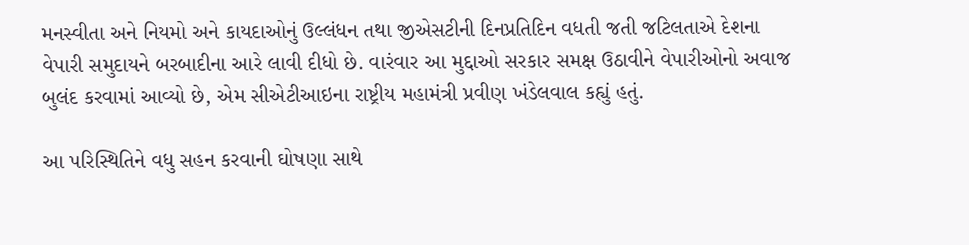મનસ્વીતા અને નિયમો અને કાયદાઓનું ઉલ્લંધન તથા જીએસટીની દિનપ્રતિદિન વધતી જતી જટિલતાએ દેશના વેપારી સમુદાયને બરબાદીના આરે લાવી દીધો છે. વારંવાર આ મુદ્દાઓ સરકાર સમક્ષ ઉઠાવીને વેપારીઓનો અવાજ બુલંદ કરવામાં આવ્યો છે, એમ સીએટીઆઇના રાષ્ટ્રીય મહામંત્રી પ્રવીણ ખંડેલવાલ કહ્યું હતું.

આ પરિસ્થિતિને વધુ સહન કરવાની ઘોષણા સાથે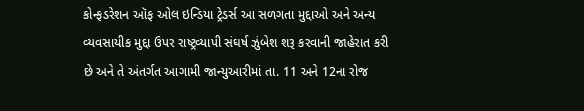કોન્ફડરેશન ઑફ ઓલ ઇન્ડિયા ટ્રેડર્સ આ સળગતા મુદ્દાઓ અને અન્ય વ્યવસાયીક મુદ્દા ઉપર રાષ્ટ્રવ્યાપી સંઘર્ષ ઝુંબેશ શરૂ કરવાની જાહેરાત કરી છે અને તે અંતર્ગત આગામી જાન્યુઆરીમાં તા. 11 અને 12ના રોજ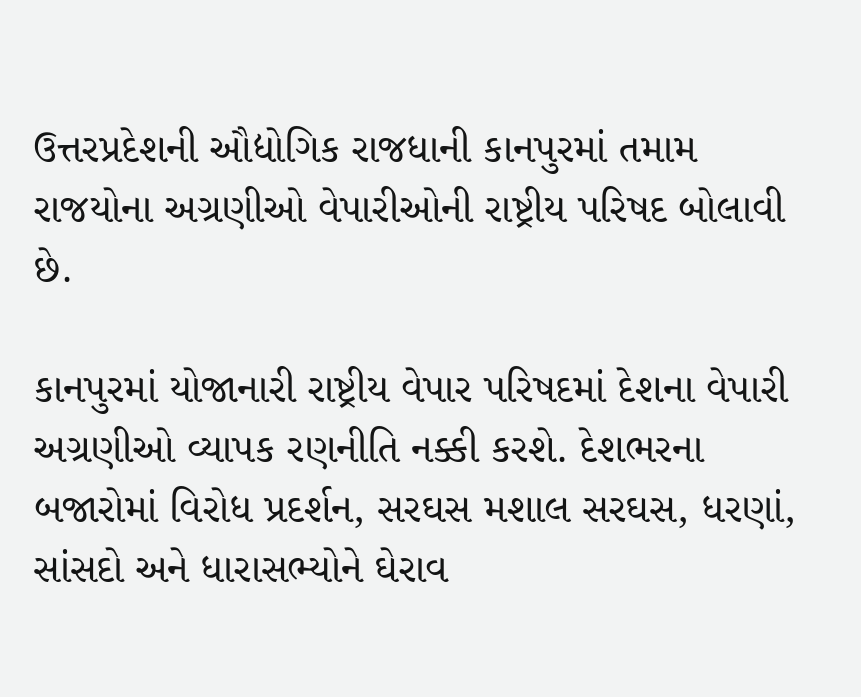ઉત્તરપ્રદેશની ઔદ્યોગિક રાજધાની કાનપુરમાં તમામ રાજયોના અગ્રણીઓ વેપારીઓની રાષ્ટ્રીય પરિષદ બોલાવી છે.

કાનપુરમાં યોજાનારી રાષ્ટ્રીય વેપાર પરિષદમાં દેશના વેપારી અગ્રણીઓ વ્યાપક રણનીતિ નક્કી કરશે. દેશભરના બજારોમાં વિરોધ પ્રદર્શન, સરઘસ મશાલ સરઘસ, ધરણાં, સાંસદો અને ધારાસભ્યોને ઘેરાવ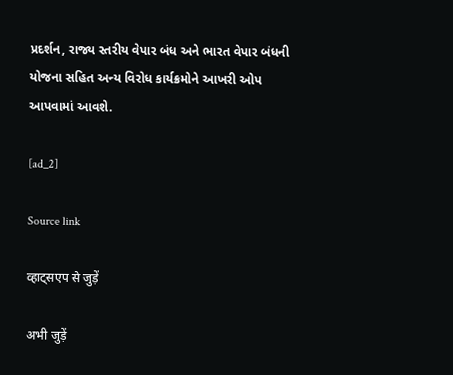પ્રદર્શન, રાજ્ય સ્તરીય વેપાર બંધ અને ભારત વેપાર બંધની યોજના સહિત અન્ય વિરોધ કાર્યક્રમોને આખરી ઓપ આપવામાં આવશે.

[ad_2]

Source link

व्हाट्सएप से जुड़ें

अभी जुड़ें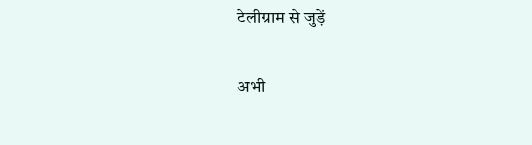टेलीग्राम से जुड़ें

अभी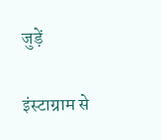जुड़ें

इंस्टाग्राम से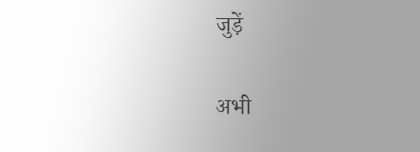जुड़ें

अभी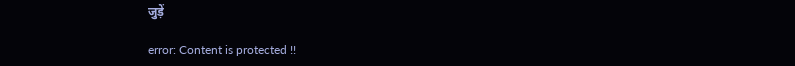जुड़ें

error: Content is protected !!